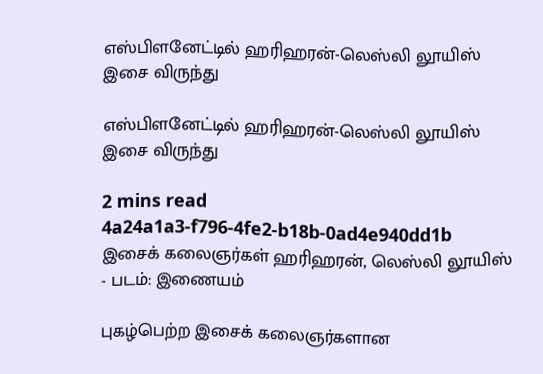எஸ்பிளனேட்டில் ஹரிஹரன்-லெஸ்லி லூயிஸ் இசை விருந்து

எஸ்பிளனேட்டில் ஹரிஹரன்-லெஸ்லி லூயிஸ் இசை விருந்து

2 mins read
4a24a1a3-f796-4fe2-b18b-0ad4e940dd1b
இசைக் கலைஞர்கள் ஹரிஹரன், லெஸ்லி லூயிஸ் - படம்: இணையம்

புகழ்பெற்ற இசைக் கலைஞர்களான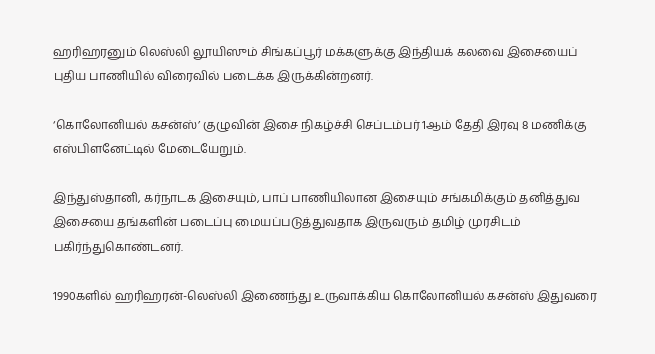ஹரிஹரனும் லெஸ்லி லூயிஸும் சிங்கப்பூர் மக்களுக்கு இந்தியக் கலவை இசையைப் புதிய பாணியில் விரைவில் படைக்க இருக்கின்றனர்.

‘கொலோனியல் கசன்ஸ்’ குழுவின் இசை நிகழ்ச்சி செப்டம்பர் 1ஆம் தேதி இரவு 8 மணிக்கு எஸ்பிளனேட்டில் மேடையேறும்.

இந்துஸ்தானி, கர்நாடக இசையும், பாப் பாணியிலான இசையும் சங்கமிக்கும் தனித்துவ இசையை தங்களின் படைப்பு மையப்படுத்துவதாக இருவரும் தமிழ் முரசிடம் பகிர்ந்துகொண்டனர்.

1990களில் ஹரிஹரன்-லெஸ்லி இணைந்து உருவாக்கிய கொலோனியல் கசன்ஸ் இதுவரை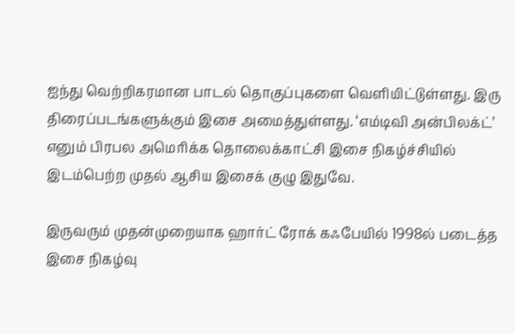ஐந்து வெற்றிகரமான பாடல் தொகுப்புகளை வெளியிட்டுள்ளது. இரு திரைப்படங்களுக்கும் இசை அமைத்துள்ளது. ‘எம்டிவி அன்பிலக்ட்’ எனும் பிரபல அமெரிக்க தொலைக்காட்சி இசை நிகழ்ச்சியில் இடம்பெற்ற முதல் ஆசிய இசைக் குழு இதுவே.

இருவரும் முதன்முறையாக ஹார்ட் ரோக் கஃபேயில் 1998ல் படைத்த இசை நிகழ்வு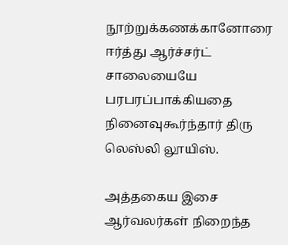நூற்றுக்கணக்கானோரை ஈர்த்து ஆர்ச்சர்ட் சாலையையே பரபரப்பாக்கியதை நினைவுகூர்ந்தார் திரு லெஸ்லி லூயிஸ்.

அத்தகைய இசை ஆர்வலர்கள் நிறைந்த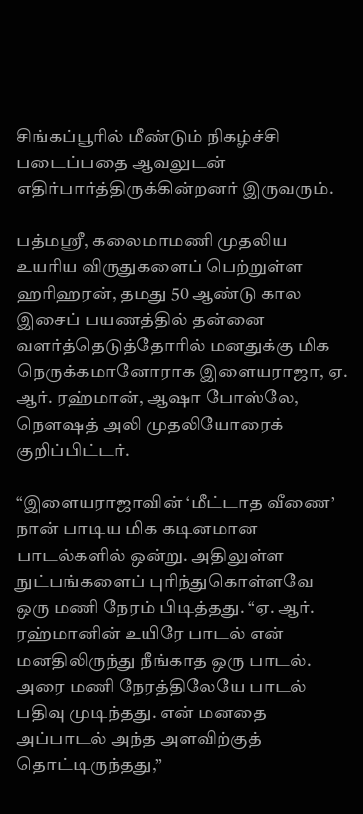சிங்கப்பூரில் மீண்டும் நிகழ்ச்சி படைப்பதை ஆவலுடன் எதிர்பார்த்திருக்கின்றனர் இருவரும்.

பத்மஶ்ரீ, கலைமாமணி முதலிய உயரிய விருதுகளைப் பெற்றுள்ள ஹரிஹரன், தமது 50 ஆண்டு கால இசைப் பயணத்தில் தன்னை வளர்த்தெடுத்தோரில் மனதுக்கு மிக நெருக்கமானோராக இளையராஜா, ஏ. ஆர். ரஹ்மான், ஆஷா போஸ்லே, நௌஷத் அலி முதலியோரைக் குறிப்பிட்டர்.

“இளையராஜாவின் ‘மீட்டாத வீணை’ நான் பாடிய மிக கடினமான பாடல்களில் ஒன்று. அதிலுள்ள நுட்பங்களைப் புரிந்துகொள்ளவே ஒரு மணி நேரம் பிடித்தது. “ஏ. ஆர். ரஹ்மானின் உயிரே பாடல் என் மனதிலிருந்து நீங்காத ஒரு பாடல். அரை மணி நேரத்திலேயே பாடல் பதிவு முடிந்தது. என் மனதை அப்பாடல் அந்த அளவிற்குத் தொட்டிருந்தது,”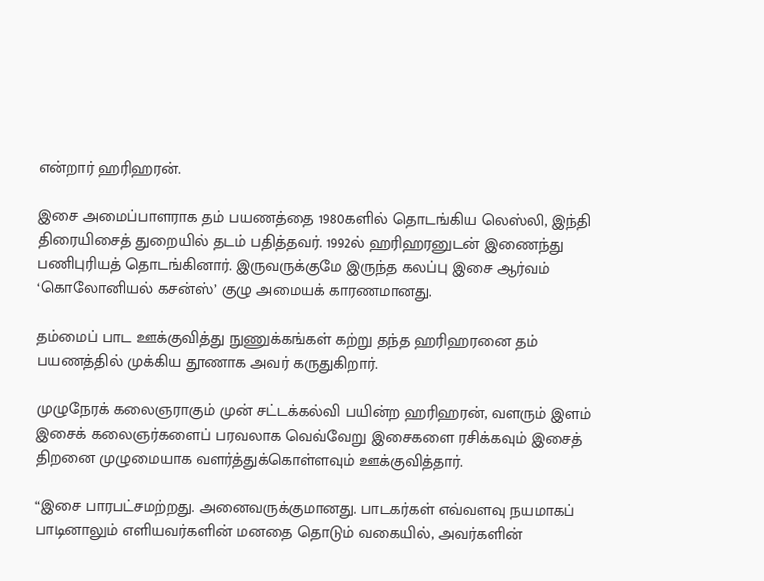என்றார் ஹரிஹரன்.

இசை அமைப்பாளராக தம் பயணத்தை 1980களில் தொடங்கிய லெஸ்லி, இந்தி திரையிசைத் துறையில் தடம் பதித்தவர். 1992ல் ஹரிஹரனுடன் இணைந்து பணிபுரியத் தொடங்கினார். இருவருக்குமே இருந்த கலப்பு இசை ஆர்வம் ‘கொலோனியல் கசன்ஸ்’ குழு அமையக் காரணமானது.

தம்மைப் பாட ஊக்குவித்து நுணுக்கங்கள் கற்று தந்த ஹரிஹரனை தம் பயணத்தில் முக்கிய தூணாக அவர் கருதுகிறார்.

முழுநேரக் கலைஞராகும் முன் சட்டக்கல்வி பயின்ற ஹரிஹரன், வளரும் இளம் இசைக் கலைஞர்களைப் பரவலாக வெவ்வேறு இசைகளை ரசிக்கவும் இசைத் திறனை முழுமையாக வளர்த்துக்கொள்ளவும் ஊக்குவித்தார்.

“இசை பாரபட்சமற்றது. அனைவருக்குமானது. பாடகர்கள் எவ்வளவு நயமாகப் பாடினாலும் எளியவர்களின் மனதை தொடும் வகையில், அவர்களின்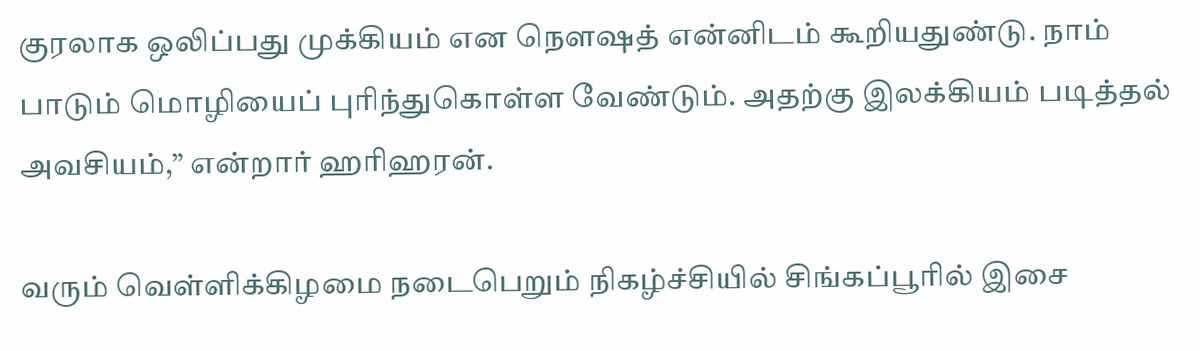குரலாக ஒலிப்பது முக்கியம் என நௌஷத் என்னிடம் கூறியதுண்டு. நாம் பாடும் மொழியைப் புரிந்துகொள்ள வேண்டும். அதற்கு இலக்கியம் படித்தல் அவசியம்,” என்றார் ஹரிஹரன்.

வரும் வெள்ளிக்கிழமை நடைபெறும் நிகழ்ச்சியில் சிங்கப்பூரில் இசை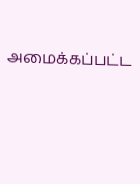அமைக்கப்பட்ட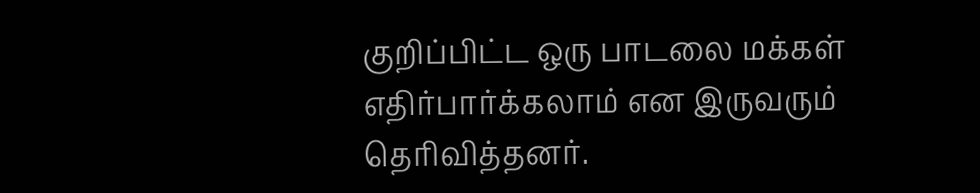குறிப்பிட்ட ஒரு பாடலை மக்கள் எதிர்பார்க்கலாம் என இருவரும் தெரிவித்தனர்.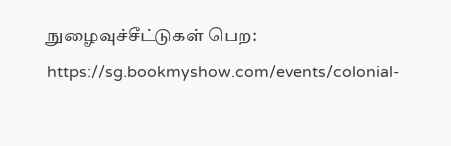நுழைவுச்சீட்டுகள் பெற: https://sg.bookmyshow.com/events/colonial-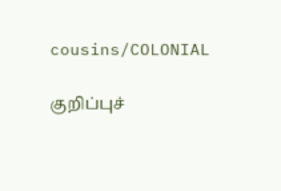cousins/COLONIAL

குறிப்புச்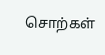சொற்கள்